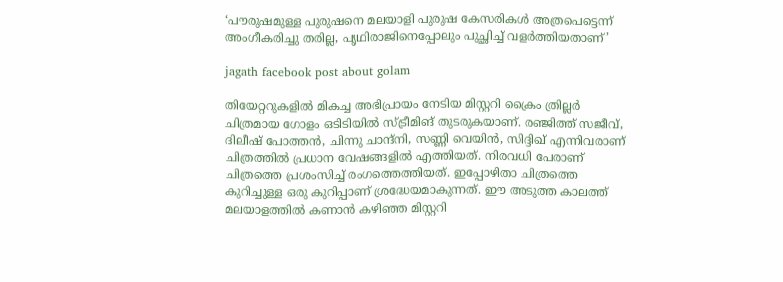‘പൗരുഷമുള്ള പുരുഷനെ മലയാളി പുരുഷ കേസരികൾ അത്രപെട്ടെന്ന് അംഗീകരിച്ചു തരില്ല, പൃഥിരാജിനെപ്പോലും പുച്ഛിച്ച് വളർത്തിയതാണ്’

jagath facebook post about golam

തിയേറ്ററുകളിൽ മികച്ച അഭിപ്രായം നേടിയ മിസ്റ്ററി ക്രൈം ത്രില്ലർ ചിത്രമായ ഗോളം ഒടിടിയിൽ സ്ട്രീമിങ് തുടരുകയാണ്. രഞ്ജിത്ത് സജീവ്, ദിലീഷ് പോത്തൻ, ചിന്നു ചാന്ദ്‌നി, സണ്ണി വെയിൻ, സിദ്ദിഖ് എന്നിവരാണ് ചിത്രത്തിൽ പ്രധാന വേഷങ്ങളിൽ എത്തിയത്. നിരവധി പേരാണ് ചിത്രത്തെ പ്രശംസിച്ച് രംഗത്തെത്തിയത്. ഇപ്പോഴിതാ ചിത്രത്തെ കുറിച്ചുള്ള ഒരു കുറിപ്പാണ് ശ്രദ്ധേയമാകുന്നത്. ഈ അടുത്ത കാലത്ത് മലയാളത്തിൽ കണാൻ കഴിഞ്ഞ മിസ്റ്ററി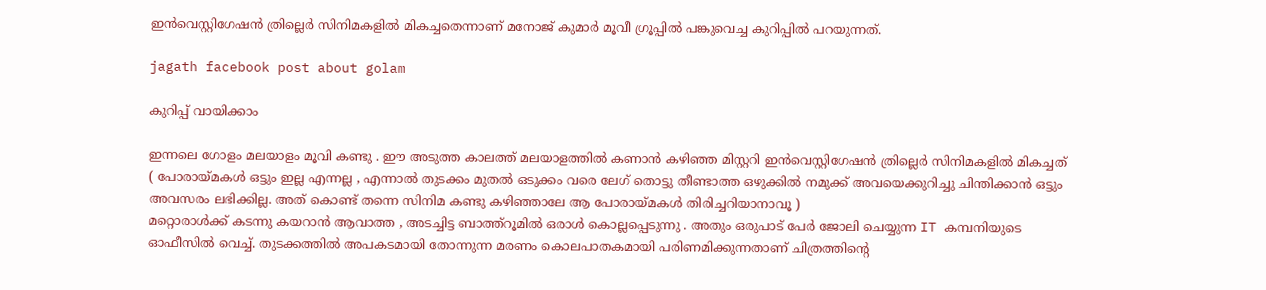ഇൻവെസ്റ്റിഗേഷൻ ത്രില്ലെർ സിനിമകളിൽ മികച്ചതെന്നാണ് മനോജ് കുമാർ മൂവീ ഗ്രൂപ്പിൽ പങ്കുവെച്ച കുറിപ്പിൽ പറയുന്നത്.

jagath facebook post about golam

കുറിപ്പ് വായിക്കാം

ഇന്നലെ ഗോളം മലയാളം മൂവി കണ്ടു . ഈ അടുത്ത കാലത്ത് മലയാളത്തിൽ കണാൻ കഴിഞ്ഞ മിസ്റ്ററി ഇൻവെസ്റ്റിഗേഷൻ ത്രില്ലെർ സിനിമകളിൽ മികച്ചത് ( പോരായ്മകൾ ഒട്ടും ഇല്ല എന്നല്ല , എന്നാൽ തുടക്കം മുതൽ ഒടുക്കം വരെ ലേഗ് തൊട്ടു തീണ്ടാത്ത ഒഴുക്കിൽ നമുക്ക് അവയെക്കുറിച്ചു ചിന്തിക്കാൻ ഒട്ടും അവസരം ലഭിക്കില്ല. അത് കൊണ്ട് തന്നെ സിനിമ കണ്ടു കഴിഞ്ഞാലേ ആ പോരായ്മകൾ തിരിച്ചറിയാനാവൂ )
മറ്റൊരാൾക്ക് കടന്നു കയറാൻ ആവാത്ത , അടച്ചിട്ട ബാത്ത്റൂമിൽ ഒരാൾ കൊല്ലപ്പെടുന്നു . അതും ഒരുപാട് പേർ ജോലി ചെയ്യുന്ന IT കമ്പനിയുടെ ഓഫീസിൽ വെച്ച്. തുടക്കത്തിൽ അപകടമായി തോന്നുന്ന മരണം കൊലപാതകമായി പരിണമിക്കുന്നതാണ് ചിത്രത്തിന്റെ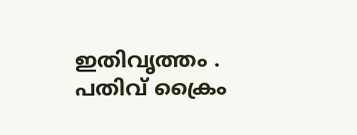ഇതിവൃത്തം .
പതിവ് ക്രൈം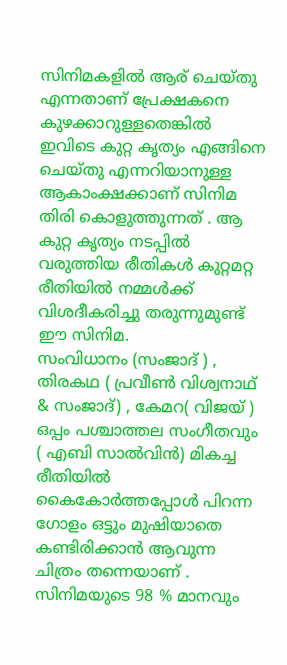സിനിമകളിൽ ആര് ചെയ്തു എന്നതാണ് പ്രേക്ഷകനെ കുഴക്കാറുള്ളതെങ്കിൽ ഇവിടെ കുറ്റ കൃത്യം എങ്ങിനെ ചെയ്തു എന്നറിയാനുള്ള ആകാംക്ഷക്കാണ് സിനിമ തിരി കൊളുത്തുന്നത് . ആ കുറ്റ കൃത്യം നടപ്പിൽ വരുത്തിയ രീതികൾ കുറ്റമറ്റ രീതിയിൽ നമ്മൾക്ക് വിശദീകരിച്ചു തരുന്നുമുണ്ട് ഈ സിനിമ.
സംവിധാനം (സംജാദ് ) , തിരകഥ ( പ്രവീൺ വിശ്വനാഥ്‌ & സംജാദ്) , കേമറ( വിജയ് ) ഒപ്പം പശ്ചാത്തല സംഗീതവും ( എബി സാൽവിൻ) മികച്ച രീതിയിൽ കൈകോർത്തപ്പോൾ പിറന്ന ഗോളം ഒട്ടും മുഷിയാതെ കണ്ടിരിക്കാൻ ആവുന്ന ചിത്രം തന്നെയാണ് . സിനിമയുടെ 98 % മാനവും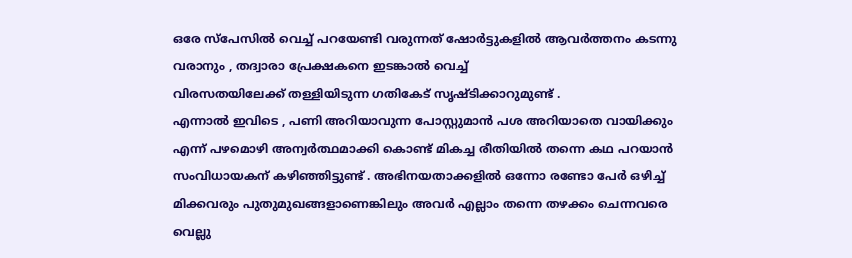ഒരേ സ്‌പേസിൽ വെച്ച് പറയേണ്ടി വരുന്നത് ഷോർട്ടുകളിൽ ആവർത്തനം കടന്നു വരാനും , തദ്വാരാ പ്രേക്ഷകനെ ഇടങ്കാൽ വെച്ച്
വിരസതയിലേക്ക് തള്ളിയിടുന്ന ഗതികേട് സൃഷ്ടിക്കാറുമുണ്ട് .
എന്നാൽ ഇവിടെ , പണി അറിയാവുന്ന പോസ്റ്റുമാൻ പശ അറിയാതെ വായിക്കും എന്ന് പഴമൊഴി അന്വർത്ഥമാക്കി കൊണ്ട് മികച്ച രീതിയിൽ തന്നെ കഥ പറയാൻ സംവിധായകന് കഴിഞ്ഞിട്ടുണ്ട് . അഭിനയതാക്കളിൽ ഒന്നോ രണ്ടോ പേർ ഒഴിച്ച് മിക്കവരും പുതുമുഖങ്ങളാണെങ്കിലും അവർ എല്ലാം തന്നെ തഴക്കം ചെന്നവരെ വെല്ലു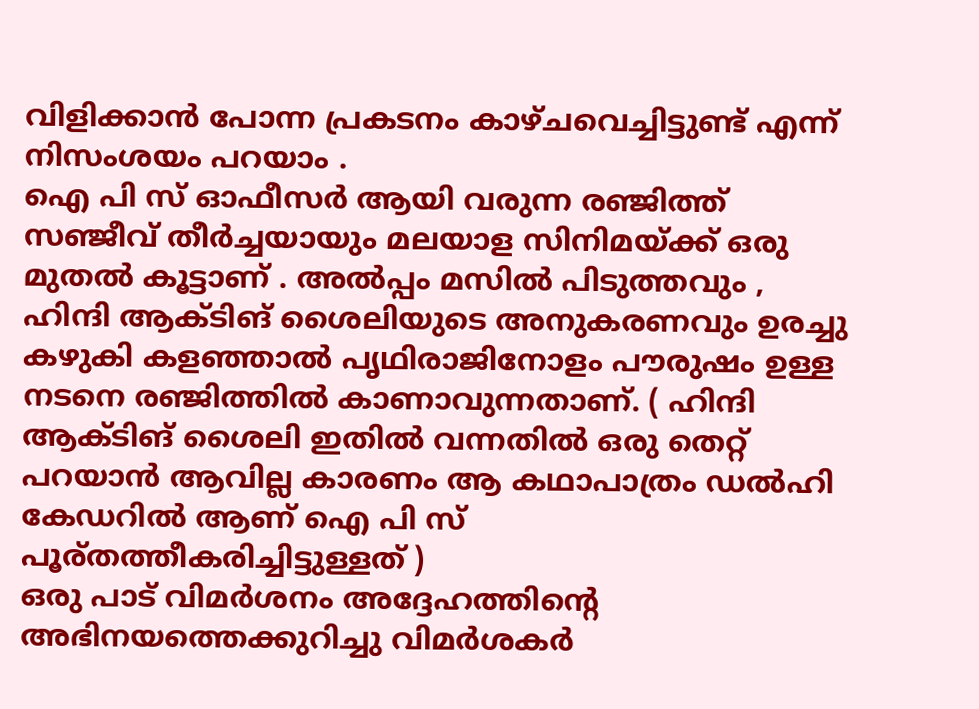വിളിക്കാൻ പോന്ന പ്രകടനം കാഴ്‌ചവെച്ചിട്ടുണ്ട് എന്ന് നിസംശയം പറയാം .
ഐ പി സ് ഓഫീസർ ആയി വരുന്ന രഞ്ജിത്ത് സഞ്ജീവ് തീർച്ചയായും മലയാള സിനിമയ്ക്ക് ഒരു മുതൽ കൂട്ടാണ് . അൽപ്പം മസിൽ പിടുത്തവും , ഹിന്ദി ആക്ടിങ് ശൈലിയുടെ അനുകരണവും ഉരച്ചു കഴുകി കളഞ്ഞാൽ പൃഥിരാജിനോളം പൗരുഷം ഉള്ള നടനെ രഞ്ജിത്തിൽ കാണാവുന്നതാണ്. ( ഹിന്ദി ആക്ടിങ് ശൈലി ഇതിൽ വന്നതിൽ ഒരു തെറ്റ് പറയാൻ ആവില്ല കാരണം ആ കഥാപാത്രം ഡൽഹി കേഡറിൽ ആണ് ഐ പി സ് പൂര്തത്തീകരിച്ചിട്ടുള്ളത് )
ഒരു പാട് വിമർശനം അദ്ദേഹത്തിന്റെ അഭിനയത്തെക്കുറിച്ചു വിമർശകർ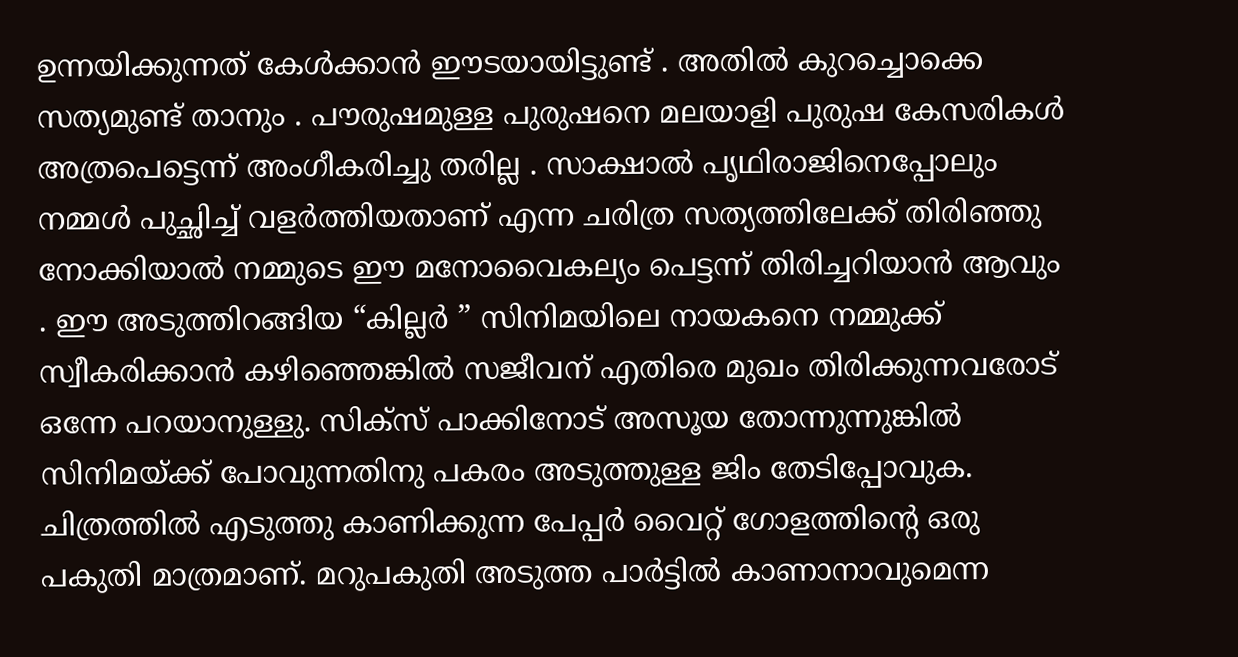ഉന്നയിക്കുന്നത് കേൾക്കാൻ ഈടയായിട്ടുണ്ട് . അതിൽ കുറച്ചൊക്കെ സത്യമുണ്ട് താനും . പൗരുഷമുള്ള പുരുഷനെ മലയാളി പുരുഷ കേസരികൾ അത്രപെട്ടെന്ന് അംഗീകരിച്ചു തരില്ല . സാക്ഷാൽ പൃഥിരാജിനെപ്പോലും നമ്മൾ പുച്ഛിച്ച് വളർത്തിയതാണ് എന്ന ചരിത്ര സത്യത്തിലേക്ക് തിരിഞ്ഞു നോക്കിയാൽ നമ്മുടെ ഈ മനോവൈകല്യം പെട്ടന്ന് തിരിച്ചറിയാൻ ആവും . ഈ അടുത്തിറങ്ങിയ “കില്ലർ ” സിനിമയിലെ നായകനെ നമ്മുക്ക് സ്വീകരിക്കാൻ കഴിഞ്ഞെങ്കിൽ സജീവന് എതിരെ മുഖം തിരിക്കുന്നവരോട് ഒന്നേ പറയാനുള്ളു. സിക്സ് പാക്കിനോട് അസൂയ തോന്നുന്നുങ്കിൽ സിനിമയ്ക്ക് പോവുന്നതിനു പകരം അടുത്തുള്ള ജിം തേടിപ്പോവുക.
ചിത്രത്തിൽ എടുത്തു കാണിക്കുന്ന പേപ്പർ വൈറ്റ് ഗോളത്തിന്റെ ഒരു പകുതി മാത്രമാണ്. മറുപകുതി അടുത്ത പാർട്ടിൽ കാണാനാവുമെന്ന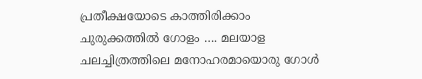പ്രതീക്ഷയോടെ കാത്തിരിക്കാം
ചുരുക്കത്തിൽ ഗോളം …. മലയാള ചലച്ചിത്രത്തിലെ മനോഹരമായൊരു ഗോൾ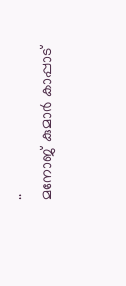..
മനോജ് കുമാർ കാപ്പാട്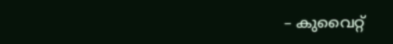– കുവൈറ്റ്